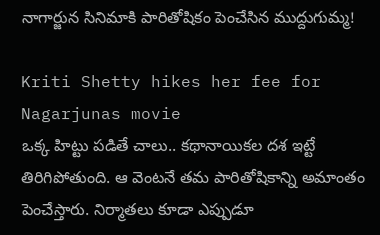నాగార్జున సినిమాకి పారితోషికం పెంచేసిన ముద్దుగుమ్మ!

Kriti Shetty hikes her fee for Nagarjunas movie
ఒక్క హిట్టు పడితే చాలు.. కథానాయికల దశ ఇట్టే తిరిగిపోతుంది. ఆ వెంటనే తమ పారితోషికాన్ని అమాంతం పెంచేస్తారు. నిర్మాతలు కూడా ఎప్పుడూ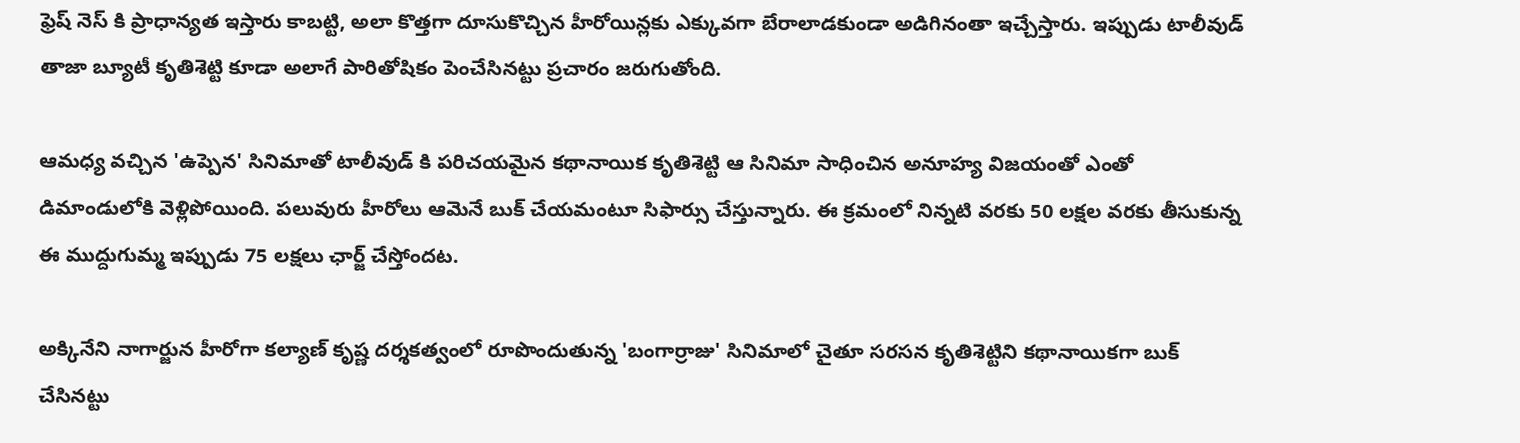ఫ్రెష్ నెస్ కి ప్రాధాన్యత ఇస్తారు కాబట్టి, అలా కొత్తగా దూసుకొచ్చిన హీరోయిన్లకు ఎక్కువగా బేరాలాడకుండా అడిగినంతా ఇచ్చేస్తారు. ఇప్పుడు టాలీవుడ్ తాజా బ్యూటీ కృతిశెట్టి కూడా అలాగే పారితోషికం పెంచేసినట్టు ప్రచారం జరుగుతోంది.

ఆమధ్య వచ్చిన 'ఉప్పెన' సినిమాతో టాలీవుడ్ కి పరిచయమైన కథానాయిక కృతిశెట్టి ఆ సినిమా సాధించిన అనూహ్య విజయంతో ఎంతో డిమాండులోకి వెళ్లిపోయింది. పలువురు హీరోలు ఆమెనే బుక్ చేయమంటూ సిఫార్సు చేస్తున్నారు. ఈ క్రమంలో నిన్నటి వరకు 50 లక్షల వరకు తీసుకున్న ఈ ముద్దుగుమ్మ ఇప్పుడు 75 లక్షలు ఛార్జ్ చేస్తోందట.

అక్కినేని నాగార్జున హీరోగా కల్యాణ్ కృష్ణ దర్శకత్వంలో రూపొందుతున్న 'బంగార్రాజు' సినిమాలో చైతూ సరసన కృతిశెట్టిని కథానాయికగా బుక్ చేసినట్టు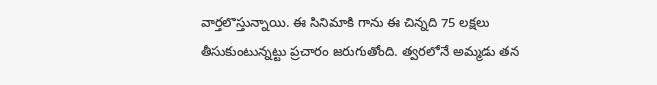వార్తలొస్తున్నాయి. ఈ సినిమాకి గాను ఈ చిన్నది 75 లక్షలు తీసుకుంటున్నట్టు ప్రచారం జరుగుతోంది. త్వరలోనే అమ్మడు తన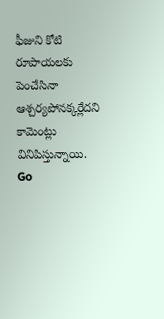ఫీజుని కోటి రూపాయలకు పెంచేసినా ఆశ్చర్యపోనక్కర్లేదని కామెంట్లు వినిపిస్తున్నాయి.
Go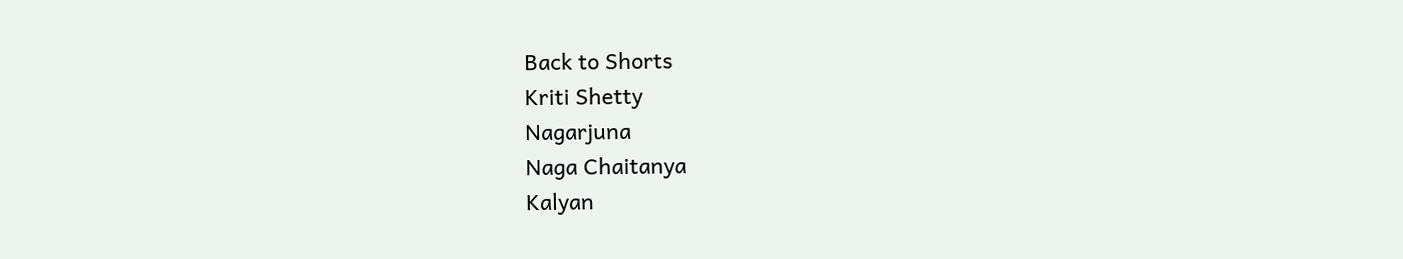Back to Shorts
Kriti Shetty
Nagarjuna
Naga Chaitanya
Kalyan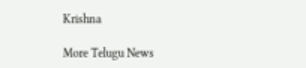Krishna

More Telugu News